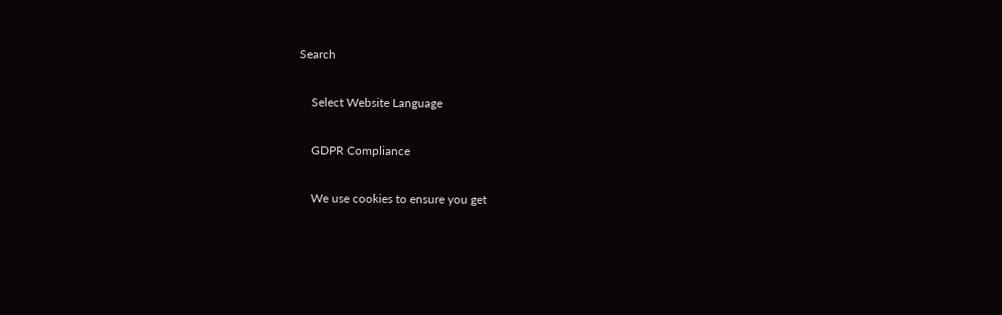Search

    Select Website Language

    GDPR Compliance

    We use cookies to ensure you get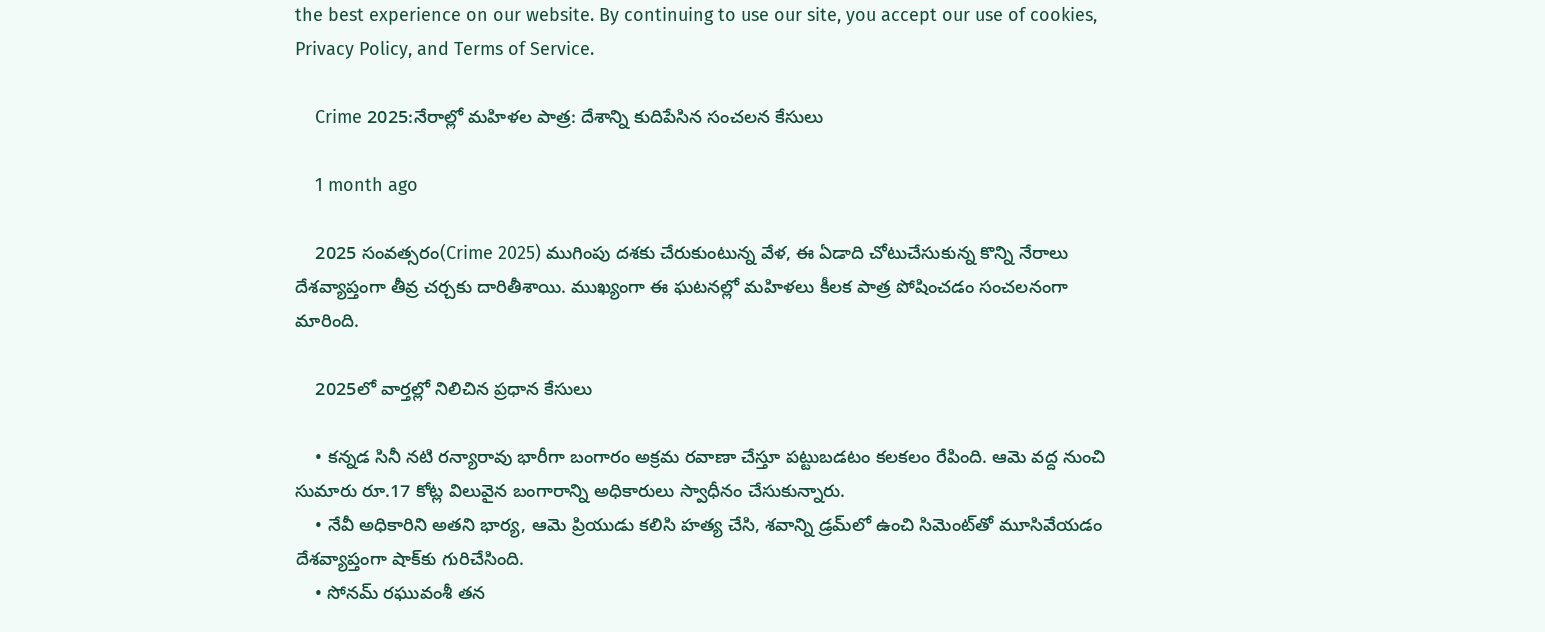the best experience on our website. By continuing to use our site, you accept our use of cookies, Privacy Policy, and Terms of Service.

    Crime 2025:నేరాల్లో మహిళల పాత్ర: దేశాన్ని కుదిపేసిన సంచలన కేసులు

    1 month ago

    2025 సంవత్సరం(Crime 2025) ముగింపు దశకు చేరుకుంటున్న వేళ, ఈ ఏడాది చోటుచేసుకున్న కొన్ని నేరాలు దేశవ్యాప్తంగా తీవ్ర చర్చకు దారితీశాయి. ముఖ్యంగా ఈ ఘటనల్లో మహిళలు కీలక పాత్ర పోషించడం సంచలనంగా మారింది.

    2025లో వార్తల్లో నిలిచిన ప్రధాన కేసులు

    • కన్నడ సినీ నటి రన్యారావు భారీగా బంగారం అక్రమ రవాణా చేస్తూ పట్టుబడటం కలకలం రేపింది. ఆమె వద్ద నుంచి సుమారు రూ.17 కోట్ల విలువైన బంగారాన్ని అధికారులు స్వాధీనం చేసుకున్నారు.
    • నేవీ అధికారిని అతని భార్య, ఆమె ప్రియుడు కలిసి హత్య చేసి, శవాన్ని డ్రమ్‌లో ఉంచి సిమెంట్‌తో మూసివేయడం దేశవ్యాప్తంగా షాక్‌కు గురిచేసింది.
    • సోనమ్ రఘువంశీ తన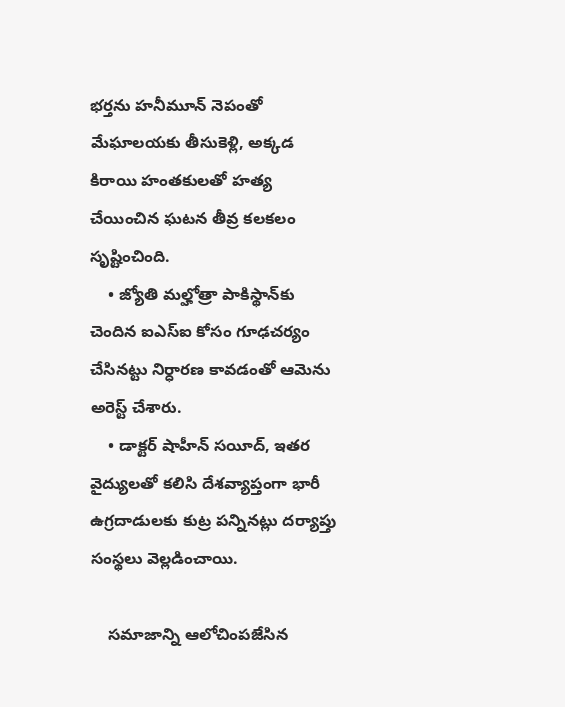భర్తను హనీమూన్ నెపంతో మేఘాలయకు తీసుకెళ్లి, అక్కడ కిరాయి హంతకులతో హత్య చేయించిన ఘటన తీవ్ర కలకలం సృష్టించింది.
    • జ్యోతి మల్హోత్రా పాకిస్థాన్‌కు చెందిన ఐఎస్ఐ కోసం గూఢచర్యం చేసినట్టు నిర్ధారణ కావడంతో ఆమెను అరెస్ట్ చేశారు.
    • డాక్టర్ షాహీన్ సయీద్, ఇతర వైద్యులతో కలిసి దేశవ్యాప్తంగా భారీ ఉగ్రదాడులకు కుట్ర పన్నినట్లు దర్యాప్తు సంస్థలు వెల్లడించాయి.

    సమాజాన్ని ఆలోచింపజేసిన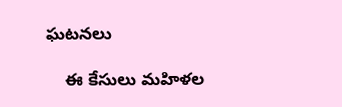ఘటనలు

    ఈ కేసులు మహిళల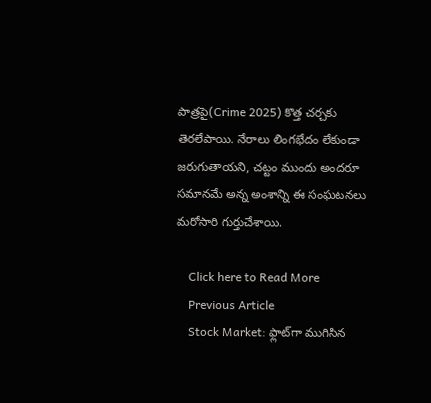పాత్రపై(Crime 2025) కొత్త చర్చకు తెరలేపాయి. నేరాలు లింగభేదం లేకుండా జరుగుతాయని, చట్టం ముందు అందరూ సమానమే అన్న అంశాన్ని ఈ సంఘటనలు మరోసారి గుర్తుచేశాయి.

    Click here to Read More
    Previous Article
    Stock Market: ఫ్లాట్‌గా ముగిసిన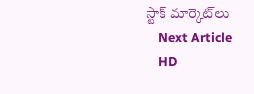స్టాక్‌ మార్కెట్‌లు
    Next Article
    HD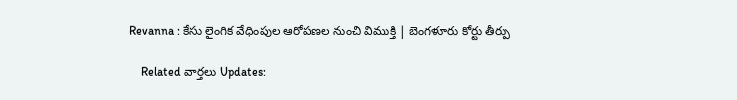Revanna : కేసు లైంగిక వేధింపుల ఆరోపణల నుంచి విముక్తి | బెంగళూరు కోర్టు తీర్పు

    Related వార్తలు Updates: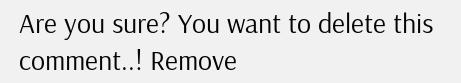Are you sure? You want to delete this comment..! Remove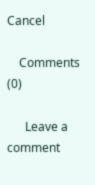Cancel

    Comments (0)

      Leave a comment